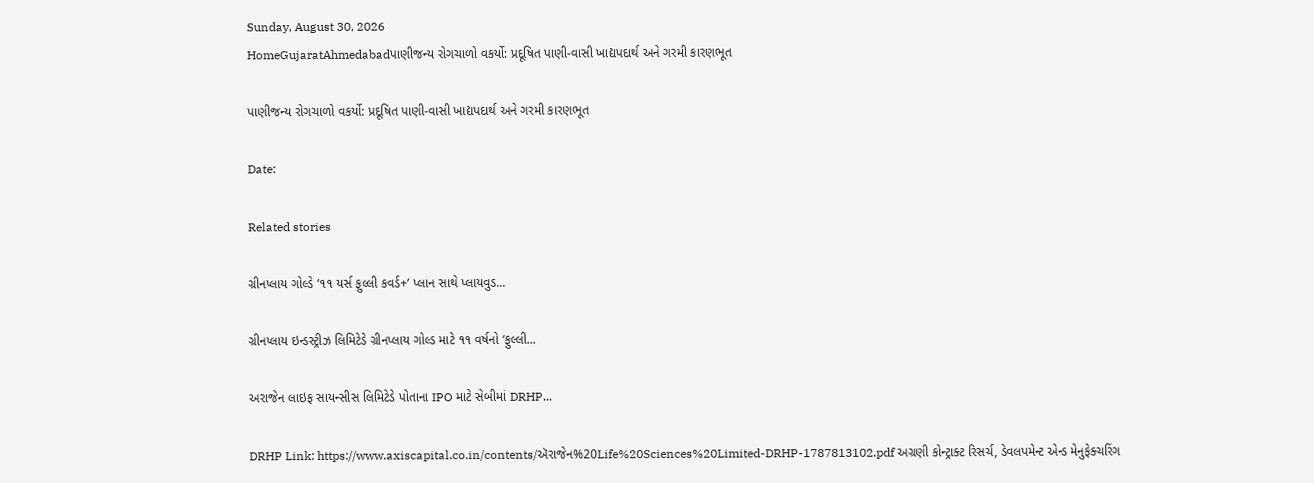Sunday, August 30, 2026
HomeGujaratAhmedabadપાણીજન્ય રોગચાળો વકર્યો: પ્રદૂષિત પાણી-વાસી ખાદ્યપદાર્થ અને ગરમી કારણભૂત

પાણીજન્ય રોગચાળો વકર્યો: પ્રદૂષિત પાણી-વાસી ખાદ્યપદાર્થ અને ગરમી કારણભૂત

Date:

Related stories

ગ્રીનપ્લાય ગોલ્ડે ‘૧૧ યર્સ ફુલ્લી કવર્ડ+’ પ્લાન સાથે પ્લાયવુડ...

ગ્રીનપ્લાય ઇન્ડસ્ટ્રીઝ લિમિટેડે ગ્રીનપ્લાય ગોલ્ડ માટે ૧૧ વર્ષનો ‘ફુલ્લી...

અરાજેન લાઇફ સાયન્સીસ લિમિટેડે પોતાના IPO માટે સેબીમાં DRHP...

DRHP Link: https://www.axiscapital.co.in/contents/ઍરાજેન%20Life%20Sciences%20Limited-DRHP-1787813102.pdf અગ્રણી કોન્ટ્રાક્ટ રિસર્ચ, ડેવલપમેન્ટ એન્ડ મેનુફેક્ચરિંગ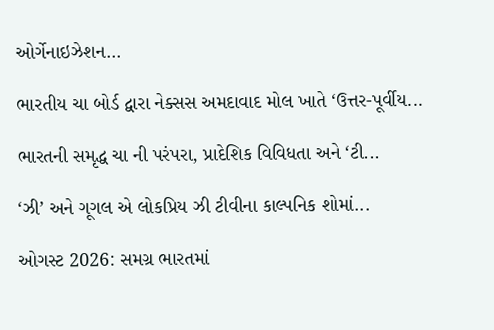ઓર્ગેનાઇઝેશન...

ભારતીય ચા બોર્ડ દ્વારા નેક્સસ અમદાવાદ મોલ ખાતે ‘ઉત્તર-પૂર્વીય...

ભારતની સમૃદ્ધ ચા ની પરંપરા, પ્રાદેશિક વિવિધતા અને ‘ટી...

‘ઝી’ અને ગૂગલ એ લોકપ્રિય ઝી ટીવીના કાલ્પનિક શોમાં...

ઓગસ્ટ 2026: સમગ્ર ભારતમાં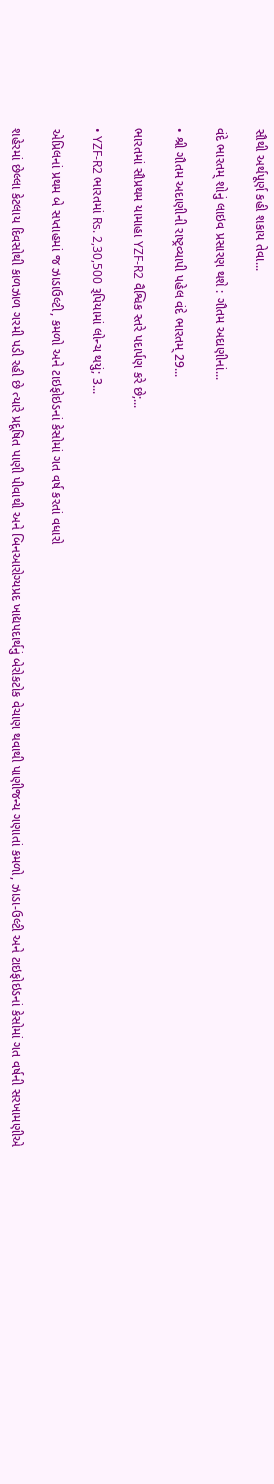સૌથી અર્થપૂર્ણ કહી શકાય તેવા...

વંદે ભારતમ્ શોનું લાઇવ પ્રસારણ થશે : ગૌતમ અદાણીનાં...

• શ્રી ગૌતમ અદાણીની રાષ્ટ્રવ્યાપી પહેલ વંદે ભારતમ્ 29...

ભારતમાં સૌપ્રથમ યામાહા YZF-R2 વૈશ્વિક સ્તરે પદાર્પણ કરે છે;...

• YZF-R2 ભારતમાં Rs. 2,30,500 રૂપિયામાં લોન્ચ થયું; 3...

એપ્રિલનાં પ્રથમ બે સપ્તાહમાં જ ઝાડાઉલ્ટી, કમળો અને ટાઇફોઇડનાં કેસોમાં ગત વર્ષ કરતાં વધારો

શહેરમાં છેલ્લા કેટલાય દિવસોથી કાળઝાળ ગરમી પડી રહી છે ત્યારે પ્રદૂષિત પાણી પીવાથી અને બિનઆરોગ્યપ્રદ ખાદ્યપદાર્થનું બેરોકટોક વેચાણ થવાથી પાણીજન્ય ગણાતાં કમળો, ઝાડા-ઉલ્ટી અને ટાઇફોઇડનાં કેસોમાં ગત વર્ષની સરખામણીએ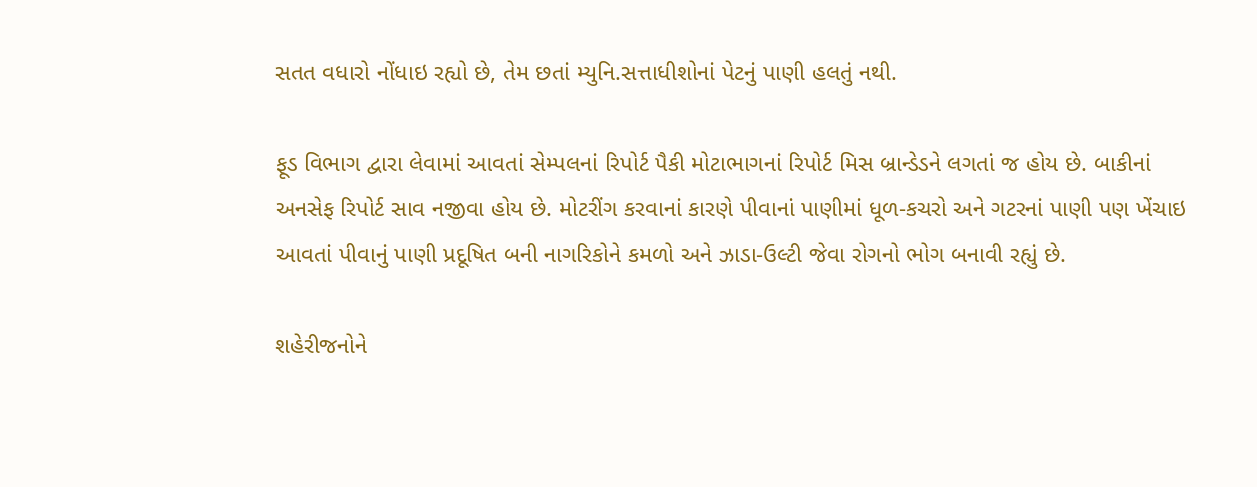સતત વધારો નોંધાઇ રહ્યો છે, તેમ છતાં મ્યુનિ.સત્તાધીશોનાં પેટનું પાણી હલતું નથી.

ફૂડ વિભાગ દ્વારા લેવામાં આવતાં સેમ્પલનાં રિપોર્ટ પૈકી મોટાભાગનાં રિપોર્ટ મિસ બ્રાન્ડેડને લગતાં જ હોય છે. બાકીનાં અનસેફ રિપોર્ટ સાવ નજીવા હોય છે. મોટરીંગ કરવાનાં કારણે પીવાનાં પાણીમાં ધૂળ-કચરો અને ગટરનાં પાણી પણ ખેંચાઇ આવતાં પીવાનું પાણી પ્રદૂષિત બની નાગરિકોને કમળો અને ઝાડા-ઉલ્ટી જેવા રોગનો ભોગ બનાવી રહ્યું છે.

શહેરીજનોને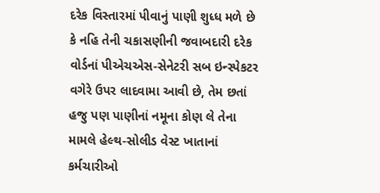દરેક વિસ્તારમાં પીવાનું પાણી શુધ્ધ મળે છે કે નહિ તેની ચકાસણીની જવાબદારી દરેક વોર્ડનાં પીએચએસ-સેનેટરી સબ ઇન્સ્પેકટર વગેરે ઉપર લાદવામા આવી છે, તેમ છતાં હજુ પણ પાણીનાં નમૂના કોણ લે તેના મામલે હેલ્થ-સોલીડ વેસ્ટ ખાતાનાં કર્મચારીઓ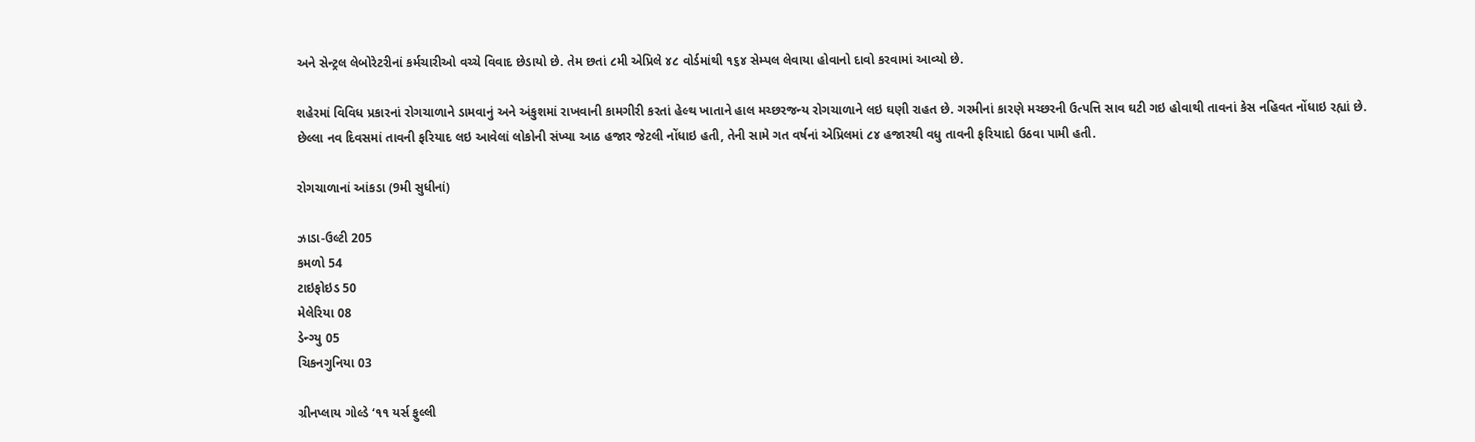અને સેન્ટ્રલ લેબોરેટરીનાં કર્મચારીઓ વચ્ચે વિવાદ છેડાયો છે. તેમ છતાં ૮મી એપ્રિલે ૪૮ વોર્ડમાંથી ૧૬૪ સેમ્પલ લેવાયા હોવાનો દાવો કરવામાં આવ્યો છે.

શહેરમાં વિવિધ પ્રકારનાં રોગચાળાને ડામવાનું અને અંકુશમાં રાખવાની કામગીરી કરતાં હેલ્થ ખાતાને હાલ મચ્છરજન્ય રોગચાળાને લઇ ઘણી રાહત છે. ગરમીનાં કારણે મચ્છરની ઉત્પત્તિ સાવ ઘટી ગઇ હોવાથી તાવનાં કેસ નહિવત નોંધાઇ રહ્યાં છે. છેલ્લા નવ દિવસમાં તાવની ફરિયાદ લઇ આવેલાં લોકોની સંખ્યા આઠ હજાર જેટલી નોંધાઇ હતી, તેની સામે ગત વર્ષનાં એપ્રિલમાં ૮૪ હજારથી વધુ તાવની ફરિયાદો ઉઠવા પામી હતી.

રોગચાળાનાં આંકડા (9મી સુધીનાં)

ઝાડા-ઉલ્ટી 205
કમળો 54
ટાઇફોઇડ 50
મેલેરિયા 08
ડેન્ગ્યુ 05
ચિકનગુનિયા 03

ગ્રીનપ્લાય ગોલ્ડે ‘૧૧ યર્સ ફુલ્લી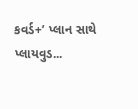કવર્ડ+’ પ્લાન સાથે પ્લાયવુડ...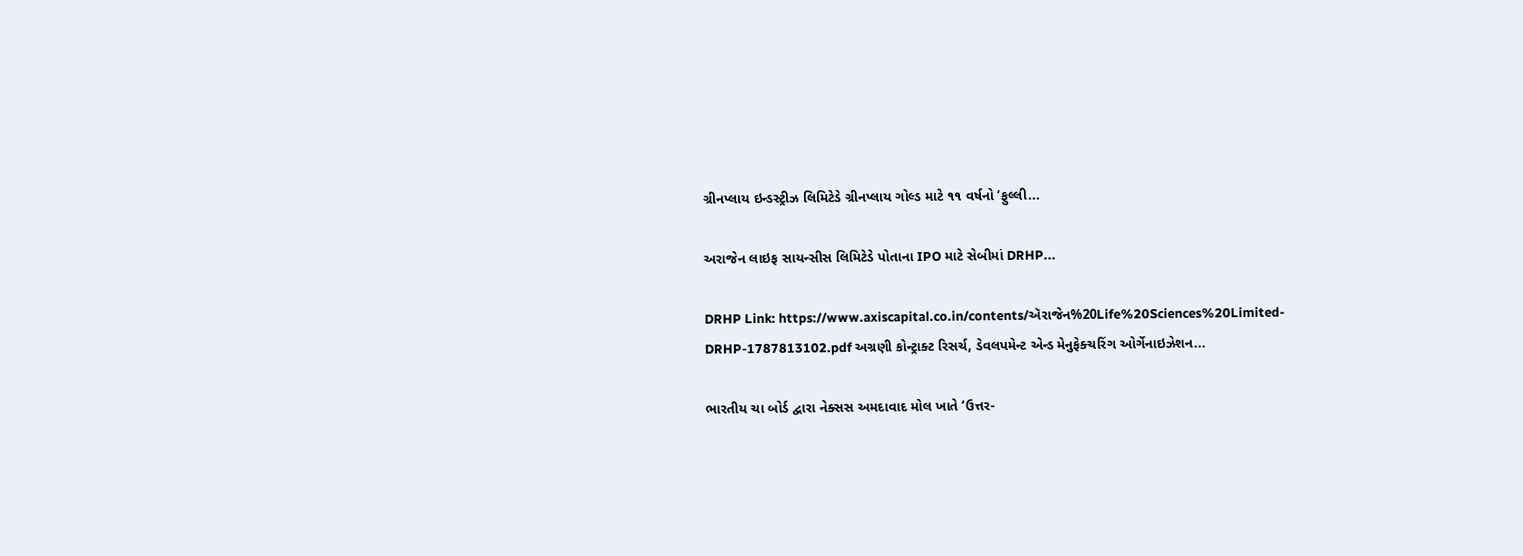ગ્રીનપ્લાય ઇન્ડસ્ટ્રીઝ લિમિટેડે ગ્રીનપ્લાય ગોલ્ડ માટે ૧૧ વર્ષનો ‘ફુલ્લી...

અરાજેન લાઇફ સાયન્સીસ લિમિટેડે પોતાના IPO માટે સેબીમાં DRHP...

DRHP Link: https://www.axiscapital.co.in/contents/ઍરાજેન%20Life%20Sciences%20Limited-DRHP-1787813102.pdf અગ્રણી કોન્ટ્રાક્ટ રિસર્ચ, ડેવલપમેન્ટ એન્ડ મેનુફેક્ચરિંગ ઓર્ગેનાઇઝેશન...

ભારતીય ચા બોર્ડ દ્વારા નેક્સસ અમદાવાદ મોલ ખાતે ‘ઉત્તર-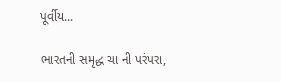પૂર્વીય...

ભારતની સમૃદ્ધ ચા ની પરંપરા,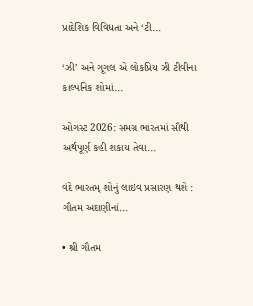પ્રાદેશિક વિવિધતા અને ‘ટી...

‘ઝી’ અને ગૂગલ એ લોકપ્રિય ઝી ટીવીના કાલ્પનિક શોમાં...

ઓગસ્ટ 2026: સમગ્ર ભારતમાં સૌથી અર્થપૂર્ણ કહી શકાય તેવા...

વંદે ભારતમ્ શોનું લાઇવ પ્રસારણ થશે : ગૌતમ અદાણીનાં...

• શ્રી ગૌતમ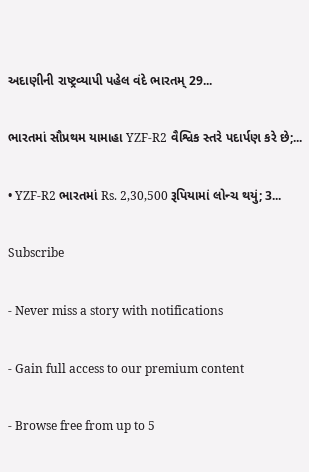અદાણીની રાષ્ટ્રવ્યાપી પહેલ વંદે ભારતમ્ 29...

ભારતમાં સૌપ્રથમ યામાહા YZF-R2 વૈશ્વિક સ્તરે પદાર્પણ કરે છે;...

• YZF-R2 ભારતમાં Rs. 2,30,500 રૂપિયામાં લોન્ચ થયું; 3...

Subscribe

- Never miss a story with notifications

- Gain full access to our premium content

- Browse free from up to 5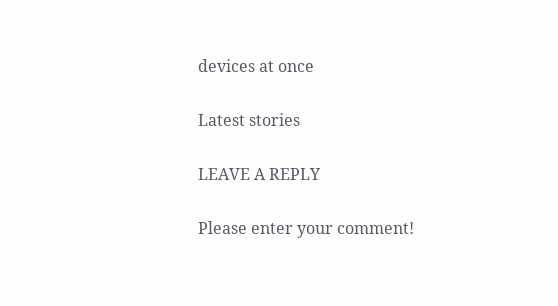devices at once

Latest stories

LEAVE A REPLY

Please enter your comment!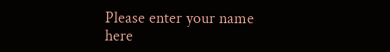Please enter your name here